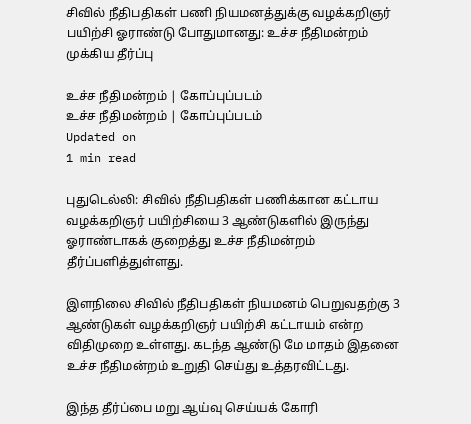சிவில் நீதிபதிகள் பணி நியமனத்துக்கு வழக்கறிஞர் பயிற்சி ஓராண்டு போதுமானது: உச்ச நீதிமன்றம் முக்கிய தீர்ப்பு

உச்ச நீதிமன்றம் | கோப்புப்படம்
உச்ச நீதிமன்றம் | கோப்புப்படம்
Updated on
1 min read

புதுடெல்லி: சிவில் நீதிபதிகள் பணிக்கான கட்டாய வழக்கறிஞர் பயிற்சியை 3 ஆண்டுகளில் இருந்து ஓராண்டாகக் குறைத்து உச்ச நீதிமன்றம் தீர்ப்பளித்துள்ளது.

இளநிலை சிவில் நீதிபதிகள் நியமனம் பெறுவதற்கு 3 ஆண்டுகள் வழக்கறிஞர் பயிற்சி கட்டாயம் என்ற விதிமுறை உள்ளது. கடந்த ஆண்டு மே மாதம் இதனை உச்ச நீதிமன்றம் உறுதி செய்து உத்தரவிட்டது.

இந்த தீர்ப்பை மறு ஆய்வு செய்யக் கோரி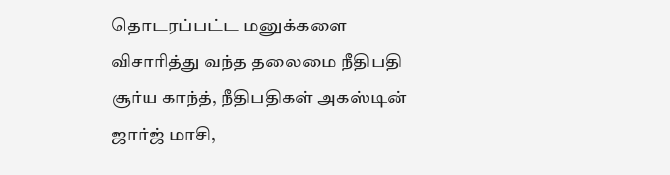தொடரப்பட்ட மனுக்களை விசாரித்து வந்த தலைமை நீதிபதி சூர்ய காந்த், நீதிபதிகள் அகஸ்டின் ஜார்ஜ் மாசி,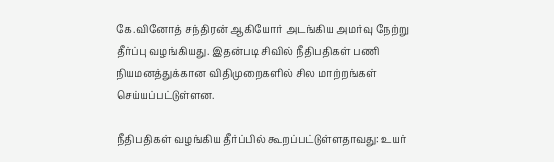கே.வினோத் சந்திரன் ஆகியோர் அடங்கிய அமர்வு நேற்று தீர்ப்பு வழங்கியது. இதன்படி சிவில் நீதிபதிகள் பணி நியமனத்துக்கான விதிமுறைகளில் சில மாற்றங்கள் செய்யப்பட்டுள்ளன.

நீதிபதிகள் வழங்கிய தீர்ப்பில் கூறப்பட்டுள்ளதாவது: உயர்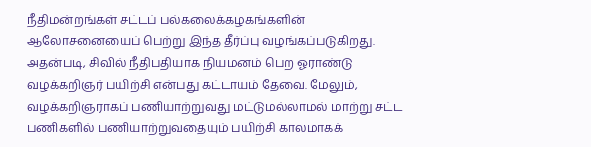நீதிமன்றங்கள் சட்டப் பல்கலைக்கழகங்களின் ஆலோசனையைப் பெற்று இந்த தீர்ப்பு வழங்கப்படுகிறது. அதன்படி, சிவில் நீதிபதியாக நியமனம் பெற ஓராண்டு வழக்கறிஞர் பயிற்சி என்பது கட்டாயம் தேவை. மேலும், வழக்கறிஞராகப் பணியாற்றுவது மட்டுமல்லாமல் மாற்று சட்ட பணிகளில் பணியாற்றுவதையும் பயிற்சி காலமாகக்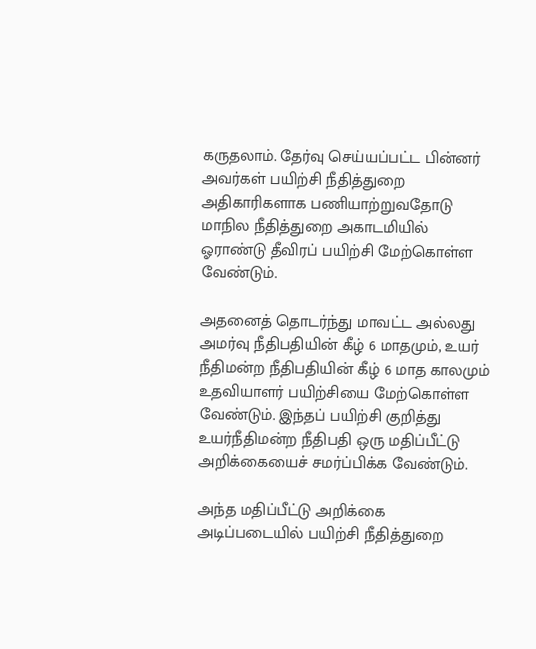கருதலாம். தேர்வு செய்யப்பட்ட பின்னர் அவர்கள் பயிற்சி நீதித்துறை அதிகாரிகளாக பணியாற்றுவதோடு மாநில நீதித்துறை அகாடமியில் ஓராண்டு தீவிரப் பயிற்சி மேற்கொள்ள வேண்டும்.

அதனைத் தொடர்ந்து மாவட்ட அல்லது அமர்வு நீதிபதியின் கீழ் 6 மாதமும், உயர் நீதிமன்ற நீதிபதியின் கீழ் 6 மாத காலமும் உதவியாளர் பயிற்சியை மேற்கொள்ள வேண்டும். இந்தப் பயிற்சி குறித்து உயர்நீதிமன்ற நீதிபதி ஒரு மதிப்பீட்டு அறிக்கையைச் சமர்ப்பிக்க வேண்டும்.

அந்த மதிப்பீட்டு அறிக்கை அடிப்படையில் பயிற்சி நீதித்துறை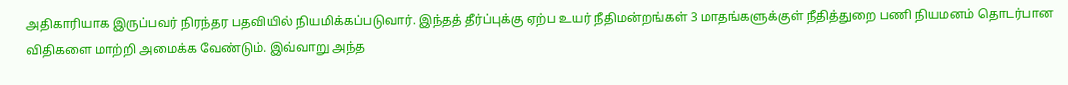அதிகாரியாக இருப்பவர் நிரந்தர பதவியில் நியமிக்கப்படுவார். இந்தத் தீர்ப்புக்கு ஏற்ப உயர் நீதிமன்றங்கள் 3 மாதங்களுக்குள் நீதித்துறை பணி நியமனம் தொடர்பான விதிகளை மாற்றி அமைக்க வேண்டும். இவ்வாறு அந்த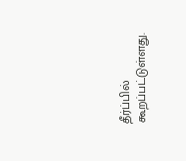தீர்ப்பில் கூறப்பட்டுள்ளது.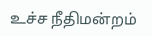உச்ச நீதிமன்றம்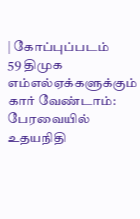| கோப்புப்படம்
59 திமுக எம்எல்ஏக்களுக்கும் கார் வேண்டாம்: பேரவையில் உதயநிதி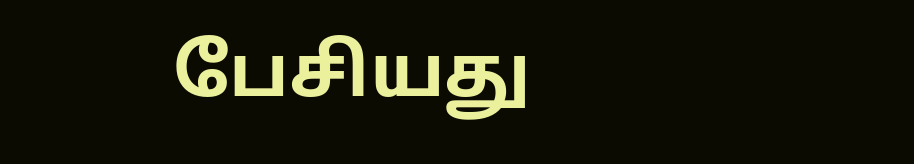பேசியது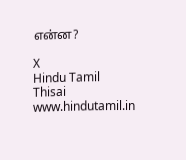என்ன?

X
Hindu Tamil Thisai
www.hindutamil.in